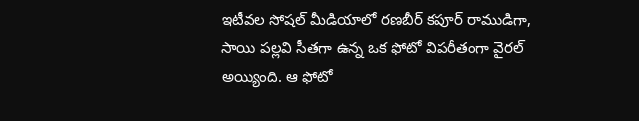ఇటీవల సోషల్ మీడియాలో రణబీర్ కపూర్ రాముడిగా, సాయి పల్లవి సీతగా ఉన్న ఒక ఫోటో విపరీతంగా వైరల్ అయ్యింది. ఆ ఫోటో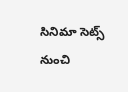సినిమా సెట్స్ నుంచి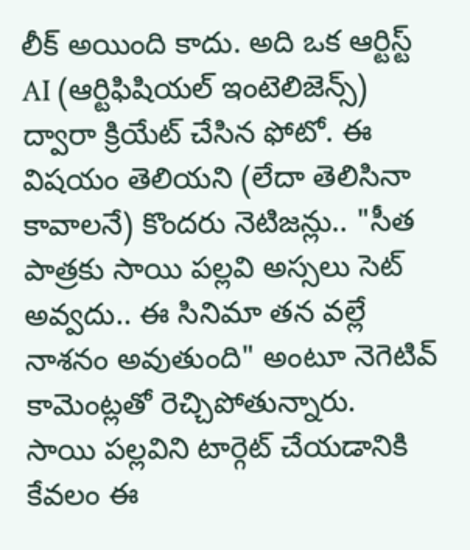లీక్ అయింది కాదు. అది ఒక ఆర్టిస్ట్ AI (ఆర్టిఫిషియల్ ఇంటెలిజెన్స్) ద్వారా క్రియేట్ చేసిన ఫోటో. ఈ విషయం తెలియని (లేదా తెలిసినా కావాలనే) కొందరు నెటిజన్లు.. "సీత పాత్రకు సాయి పల్లవి అస్సలు సెట్ అవ్వదు.. ఈ సినిమా తన వల్లే నాశనం అవుతుంది" అంటూ నెగెటివ్ కామెంట్లతో రెచ్చిపోతున్నారు.
సాయి పల్లవిని టార్గెట్ చేయడానికి కేవలం ఈ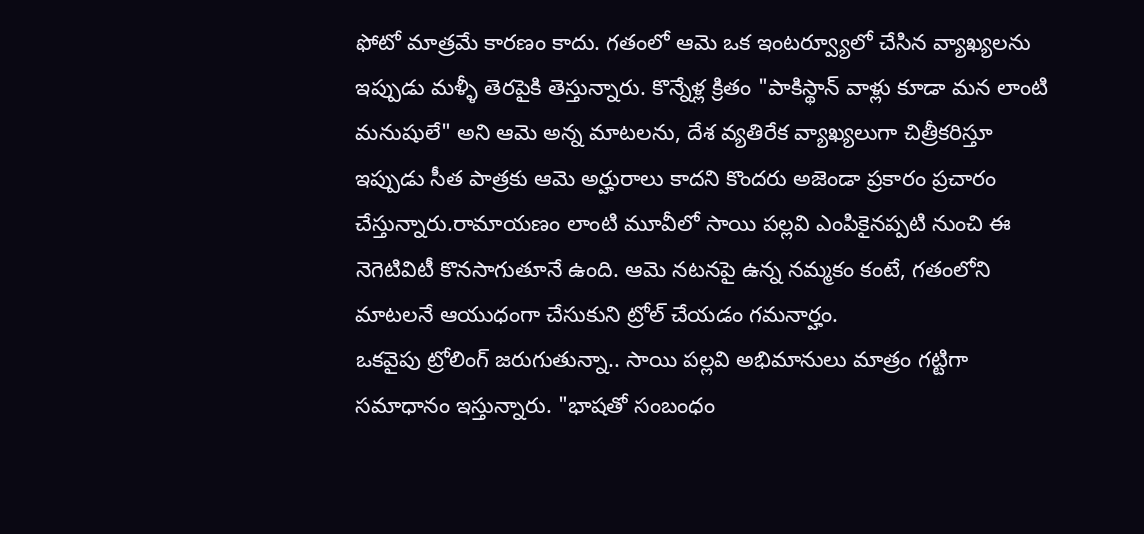ఫోటో మాత్రమే కారణం కాదు. గతంలో ఆమె ఒక ఇంటర్వ్యూలో చేసిన వ్యాఖ్యలను ఇప్పుడు మళ్ళీ తెరపైకి తెస్తున్నారు. కొన్నేళ్ల క్రితం "పాకిస్థాన్ వాళ్లు కూడా మన లాంటి మనుషులే" అని ఆమె అన్న మాటలను, దేశ వ్యతిరేక వ్యాఖ్యలుగా చిత్రీకరిస్తూ ఇప్పుడు సీత పాత్రకు ఆమె అర్హురాలు కాదని కొందరు అజెండా ప్రకారం ప్రచారం చేస్తున్నారు.రామాయణం లాంటి మూవీలో సాయి పల్లవి ఎంపికైనప్పటి నుంచి ఈ నెగెటివిటీ కొనసాగుతూనే ఉంది. ఆమె నటనపై ఉన్న నమ్మకం కంటే, గతంలోని మాటలనే ఆయుధంగా చేసుకుని ట్రోల్ చేయడం గమనార్హం.
ఒకవైపు ట్రోలింగ్ జరుగుతున్నా.. సాయి పల్లవి అభిమానులు మాత్రం గట్టిగా సమాధానం ఇస్తున్నారు. "భాషతో సంబంధం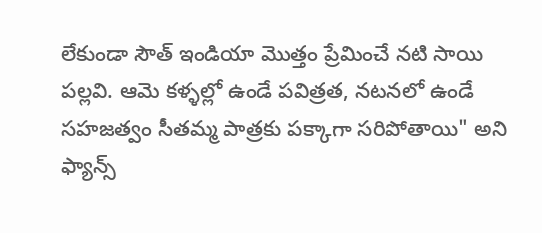లేకుండా సౌత్ ఇండియా మొత్తం ప్రేమించే నటి సాయి పల్లవి. ఆమె కళ్ళల్లో ఉండే పవిత్రత, నటనలో ఉండే సహజత్వం సీతమ్మ పాత్రకు పక్కాగా సరిపోతాయి" అని ఫ్యాన్స్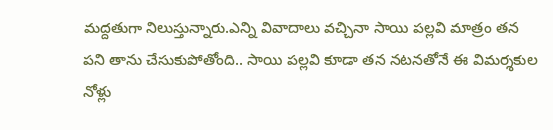మద్దతుగా నిలుస్తున్నారు.ఎన్ని వివాదాలు వచ్చినా సాయి పల్లవి మాత్రం తన పని తాను చేసుకుపోతోంది.. సాయి పల్లవి కూడా తన నటనతోనే ఈ విమర్శకుల నోళ్లు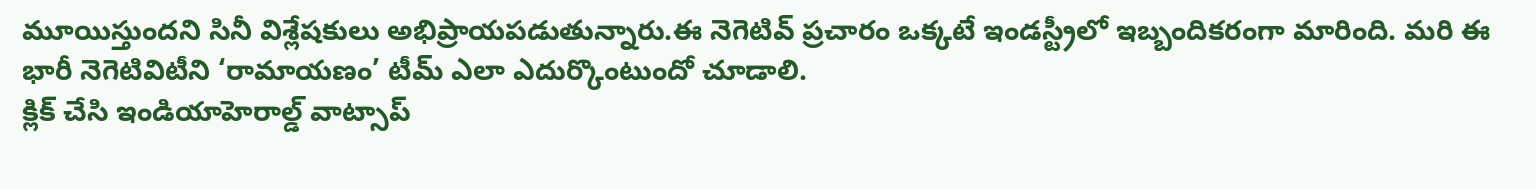మూయిస్తుందని సినీ విశ్లేషకులు అభిప్రాయపడుతున్నారు.ఈ నెగెటివ్ ప్రచారం ఒక్కటే ఇండస్ట్రీలో ఇబ్బందికరంగా మారింది. మరి ఈ భారీ నెగెటివిటీని ‘రామాయణం’ టీమ్ ఎలా ఎదుర్కొంటుందో చూడాలి.
క్లిక్ చేసి ఇండియాహెరాల్డ్ వాట్సాప్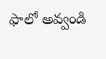ఫాలో అవ్వండి